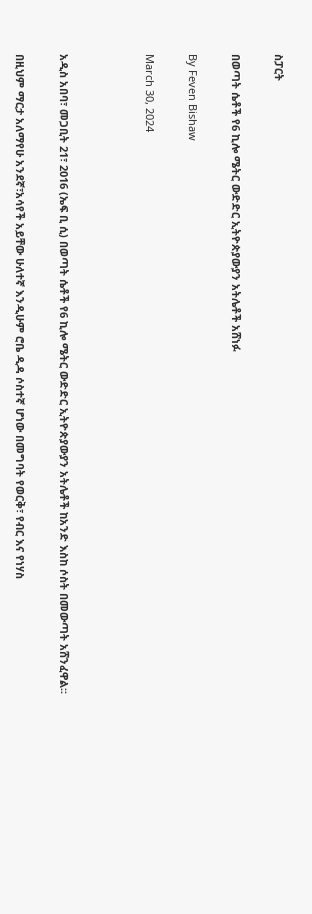ስፓርት

በወጣት ሴቶች የ6 ኪሎ ሜትር ውድድር ኢትዮጵያውያን አትሌቶች አሸነፉ

By Feven Bishaw

March 30, 2024



አዲስ አበባ፣ መጋቢት 21፣ 2016 (ኤፍ ቢ ሲ) በወጣት ሴቶች የ6 ኪሎ ሜትር ውድድር ኢትዮጵያውያን አትሌቶች ከአንድ እስከ ሶስት በመውጣት አሸንፈዋል፡፡

በዚህም ማርታ አለማየሁ አንደኛ፣አሳየች አይቸው ሁለተኛ እንዲሁም ሮቤ ዲዳ ሶስተኛ ሆነው በመግባት የወርቅ፣ የብር እና የነሃስ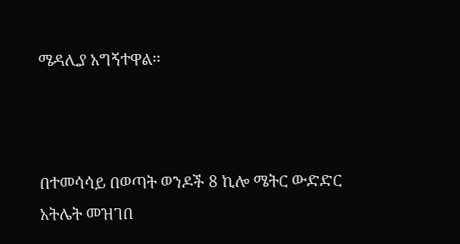ሜዳሊያ አግኝተዋል፡፡



በተመሳሳይ በወጣት ወንዶች 8 ኪሎ ሜትር ውድድር አትሌት መዝገበ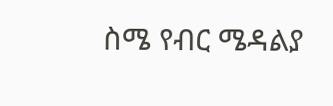ስሜ የብር ሜዳልያ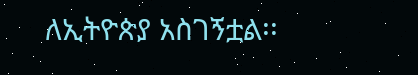ለኢትዮጵያ አስገኝቷል፡፡